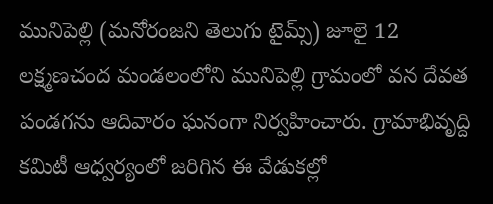మునిపెల్లి (మనోరంజని తెలుగు టైమ్స్) జూలై 12
లక్ష్మణచంద మండలంలోని మునిపెల్లి గ్రామంలో వన దేవత పండగను ఆదివారం ఘనంగా నిర్వహించారు. గ్రామాభివృద్ది కమిటీ ఆధ్వర్యంలో జరిగిన ఈ వేడుకల్లో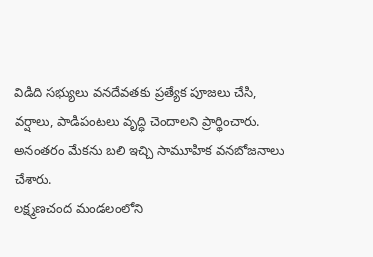విడిది సభ్యులు వనదేవతకు ప్రత్యేక పూజలు చేసి, వర్షాలు, పాడిపంటలు వృద్ధి చెందాలని ప్రార్థించారు. అనంతరం మేకను బలి ఇచ్చి సామూహిక వనబోజనాలు చేశారు.
లక్ష్మణచంద మండలంలోని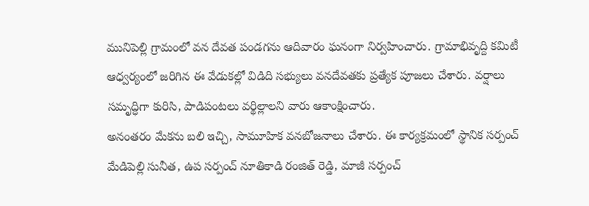మునిపెల్లి గ్రామంలో వన దేవత పండగను ఆదివారం ఘనంగా నిర్వహించారు. గ్రామాభివృద్ది కమిటీ ఆధ్వర్యంలో జరిగిన ఈ వేడుకల్లో విడిది సభ్యులు వనదేవతకు ప్రత్యేక పూజలు చేశారు. వర్షాలు సమృద్ధిగా కురిసి, పాడిపంటలు వర్థిల్లాలని వారు ఆకాంక్షించారు.
అనంతరం మేకను బలి ఇచ్చి, సామూహిక వనబోజనాలు చేశారు. ఈ కార్యక్రమంలో స్థానిక సర్పంచ్ మేడిపెల్లి సునీత, ఉప సర్పంచ్ నూతికాడి రంజిత్ రెడ్డి, మాజీ సర్పంచ్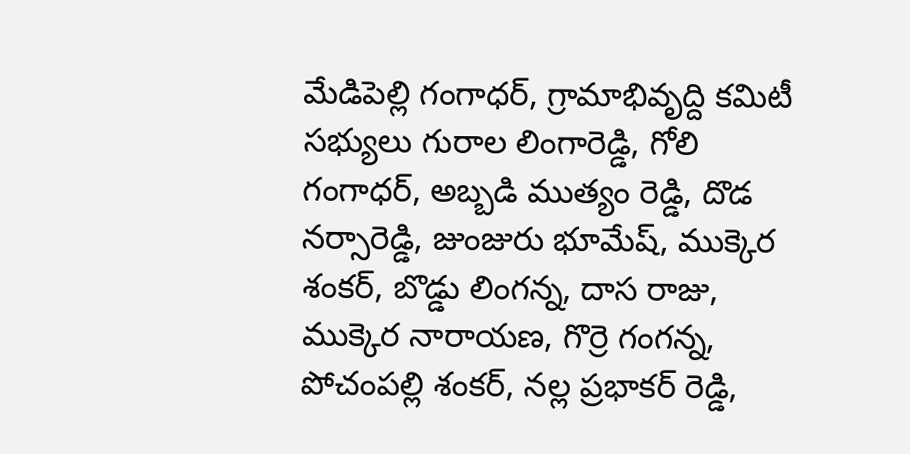మేడిపెల్లి గంగాధర్, గ్రామాభివృద్ది కమిటీ సభ్యులు గురాల లింగారెడ్డి, గోలి గంగాధర్, అబ్బడి ముత్యం రెడ్డి, దొడ నర్సారెడ్డి, జుంజురు భూమేష్, ముక్కెర శంకర్, బొడ్డు లింగన్న, దాస రాజు, ముక్కెర నారాయణ, గొర్రె గంగన్న, పోచంపల్లి శంకర్, నల్ల ప్రభాకర్ రెడ్డి,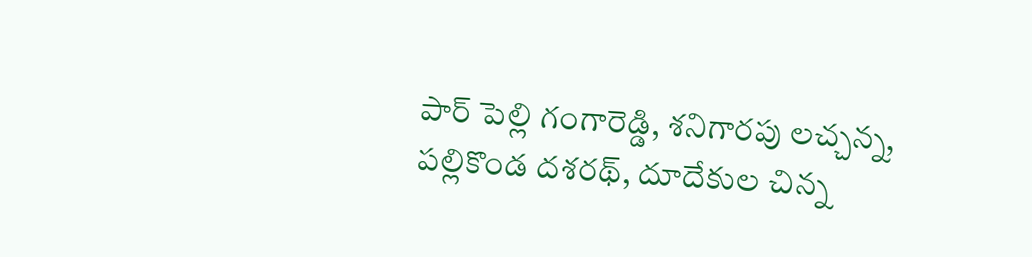పార్ పెల్లి గంగారెడ్డి, శనిగారపు లచ్చన్న, పల్లికొండ దశరథ్, దూదేకుల చిన్న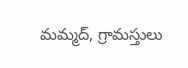మమ్మద్, గ్రామస్తులు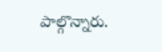పాల్గొన్నారు.